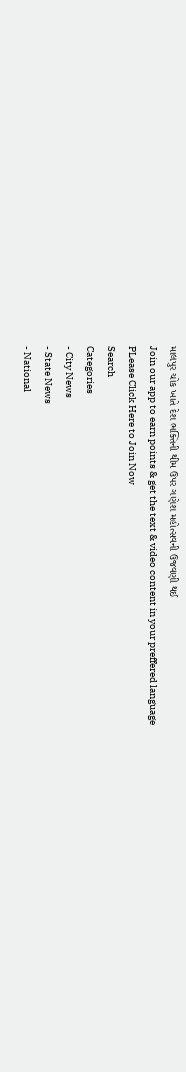માલપુર ચોક ખાતે દેશ ભક્તિની થીમ ઉપર ગણેશ મહોત્સવની ઉજવણી થઈ
Join our app to earn points & get the text & video content in your preffered language
PLease Click Here to Join Now
Search
Categories
- City News
- State News
- National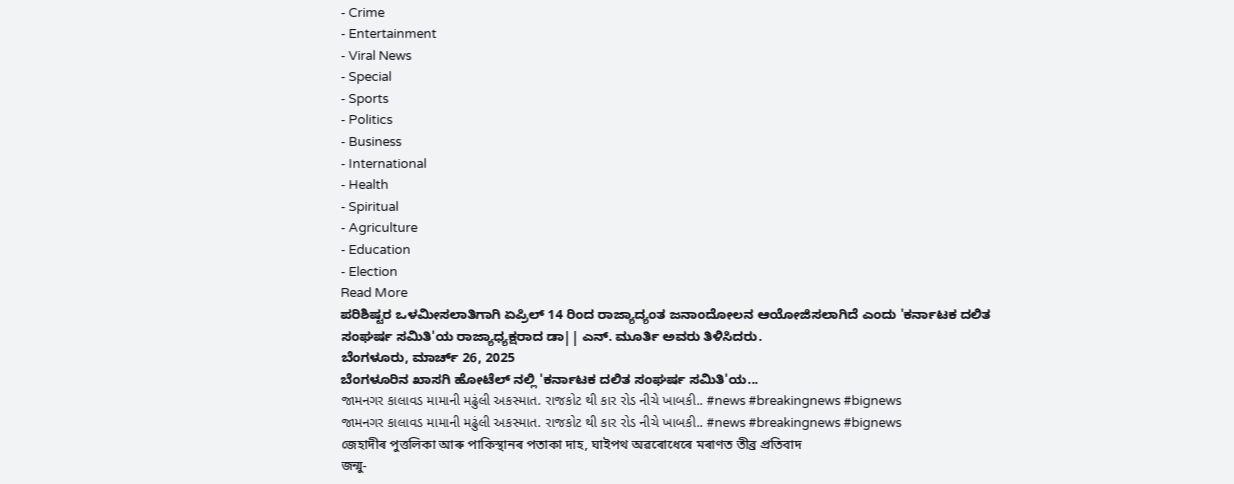- Crime
- Entertainment
- Viral News
- Special
- Sports
- Politics
- Business
- International
- Health
- Spiritual
- Agriculture
- Education
- Election
Read More
ಪರಿಶಿಷ್ಟರ ಒಳಮೀಸಲಾತಿಗಾಗಿ ಏಪ್ರಿಲ್ 14 ರಿಂದ ರಾಜ್ಯಾದ್ಯಂತ ಜನಾಂದೋಲನ ಆಯೋಜಿಸಲಾಗಿದೆ ಎಂದು 'ಕರ್ನಾಟಕ ದಲಿತ ಸಂಘರ್ಷ ಸಮಿತಿ'ಯ ರಾಜ್ಯಾಧ್ಯಕ್ಷರಾದ ಡಾ|| ಎನ್. ಮೂರ್ತಿ ಅವರು ತಿಳಿಸಿದರು.
ಬೆಂಗಳೂರು, ಮಾರ್ಚ್ 26, 2025
ಬೆಂಗಳೂರಿನ ಖಾಸಗಿ ಹೋಟೆಲ್ ನಲ್ಲಿ 'ಕರ್ನಾಟಕ ದಲಿತ ಸಂಘರ್ಷ ಸಮಿತಿ'ಯ...
જામનગર કાલાવડ મામાની મઢુંલી અકસ્માત. રાજકોટ થી કાર રોડ નીચે ખાબકી.. #news #breakingnews #bignews
જામનગર કાલાવડ મામાની મઢુંલી અકસ્માત. રાજકોટ થી કાર રોડ નીચે ખાબકી.. #news #breakingnews #bignews
জেহাদীৰ পুত্তলিকা আৰু পাকিস্থানৰ পতাকা দাহ, ঘাইপথ অৱৰোধেৰে মৰাণত তীব্ৰ প্ৰতিবাদ
জন্মু-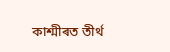কাশ্মীৰত তীৰ্থ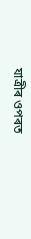যাত্ৰীৰ ওপৰত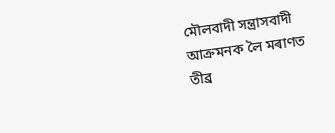মৌলবাদী সন্ত্ৰাসবাদী আক্ৰমনক লৈ মৰাণত তীব্ৰ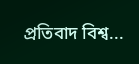প্ৰতিবাদ বিশ্ব...